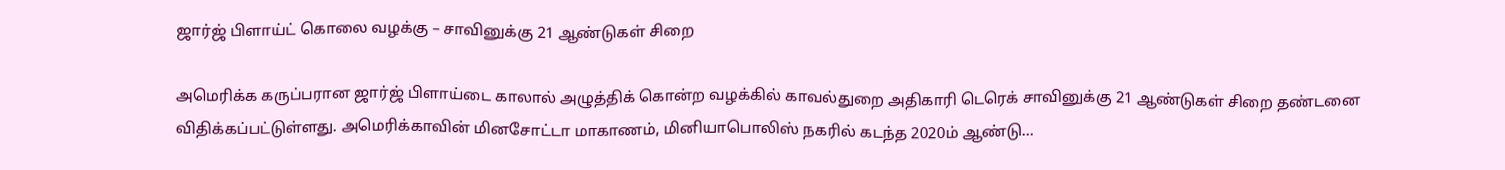ஜார்ஜ் பிளாய்ட் கொலை வழக்கு – சாவினுக்கு 21 ஆண்டுகள் சிறை

அமெரிக்க கருப்பரான ஜார்ஜ் பிளாய்டை காலால் அழுத்திக் கொன்ற வழக்கில் காவல்துறை அதிகாரி டெரெக் சாவினுக்கு 21 ஆண்டுகள் சிறை தண்டனை விதிக்கப்பட்டுள்ளது. அமெரிக்காவின் மினசோட்டா மாகாணம், மினியாபொலிஸ் நகரில் கடந்த 2020ம் ஆண்டு…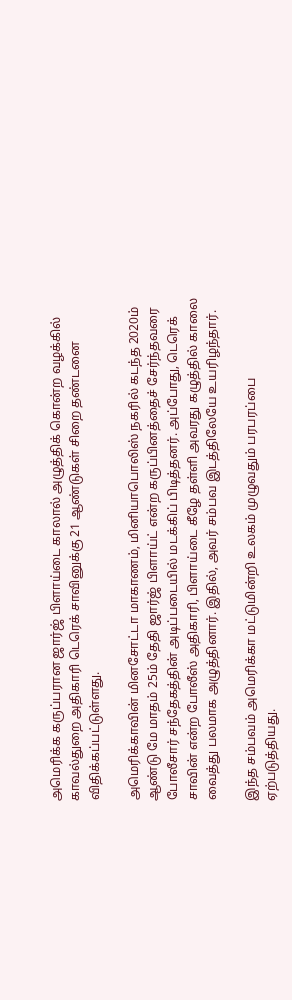அமெரிக்க கருப்பரான ஜார்ஜ் பிளாய்டை காலால் அழுத்திக் கொன்ற வழக்கில் காவல்துறை அதிகாரி டெரெக் சாவினுக்கு 21 ஆண்டுகள் சிறை தண்டனை விதிக்கப்பட்டுள்ளது.

அமெரிக்காவின் மினசோட்டா மாகாணம், மினியாபொலிஸ் நகரில் கடந்த 2020ம் ஆண்டு மே மாதம் 25ம் தேதி ஜார்ஜ் பிளாய்ட் என்ற கருப்பினத்தைச் சேர்ந்தவரை போலீசார் சந்தேகத்தின் அடிப்படையில் மடக்கிப் பிடித்தனர். அப்போது, டெரெக் சாவின் என்ற போலீஸ் அதிகாரி, பிளாய்டை கீழே தள்ளி அவரது கழுத்தில் காலை வைத்து பலமாக அழுத்தினார். இதில், அவர் சம்பவ இடத்திலேயே உயரிழந்தார்.

இந்த சம்பவம் அமெரிக்கா மட்டுமின்றி உலகம் முழுவதும் பரபரப்பை ஏற்படுத்தியது.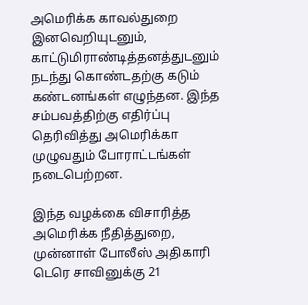அமெரிக்க காவல்துறை இனவெறியுடனும், காட்டுமிராண்டித்தனத்துடனும் நடந்து கொண்டதற்கு கடும் கண்டனங்கள் எழுந்தன. இந்த சம்பவத்திற்கு எதிர்ப்பு தெரிவித்து அமெரிக்கா முழுவதும் போராட்டங்கள் நடைபெற்றன.

இந்த வழக்கை விசாரித்த அமெரிக்க நீதித்துறை, முன்னாள் போலீஸ் அதிகாரி டெரெ சாவினுக்கு 21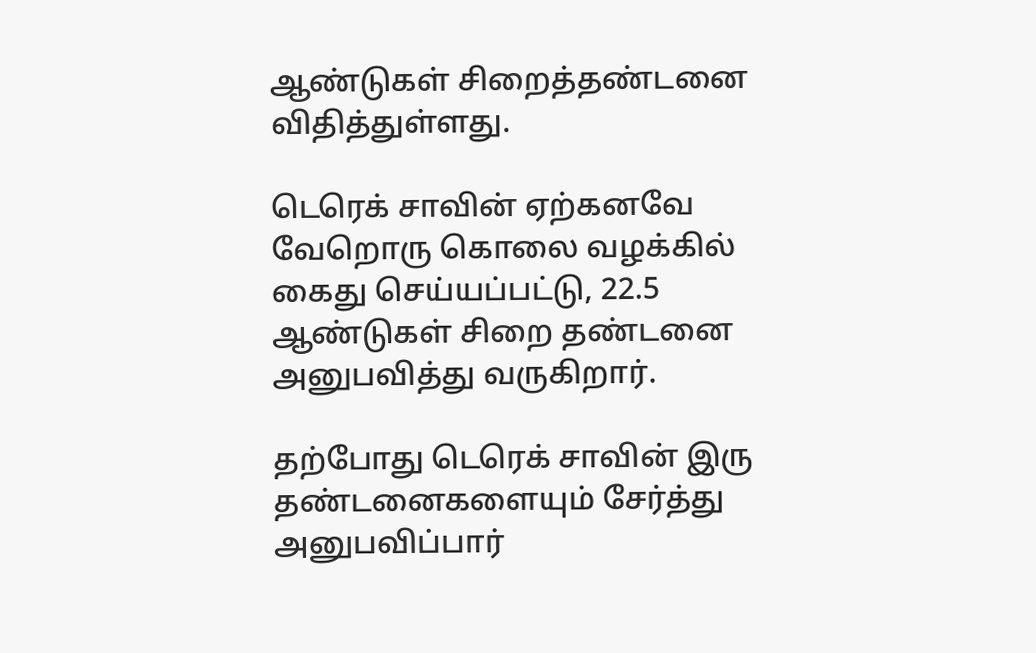ஆண்டுகள் சிறைத்தண்டனை விதித்துள்ளது.

டெரெக் சாவின் ஏற்கனவே வேறொரு கொலை வழக்கில் கைது செய்யப்பட்டு, 22.5 ஆண்டுகள் சிறை தண்டனை அனுபவித்து வருகிறார்.

தற்போது டெரெக் சாவின் இரு தண்டனைகளையும் சேர்த்து அனுபவிப்பார்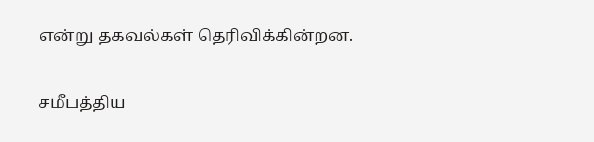என்று தகவல்கள் தெரிவிக்கின்றன.

சமீபத்திய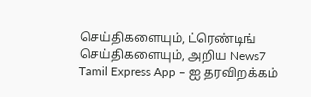செய்திகளையும், ட்ரெண்டிங் செய்திகளையும், அறிய News7 Tamil Express App – ஐ தரவிறக்கம்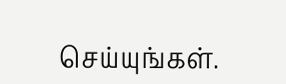செய்யுங்கள்.